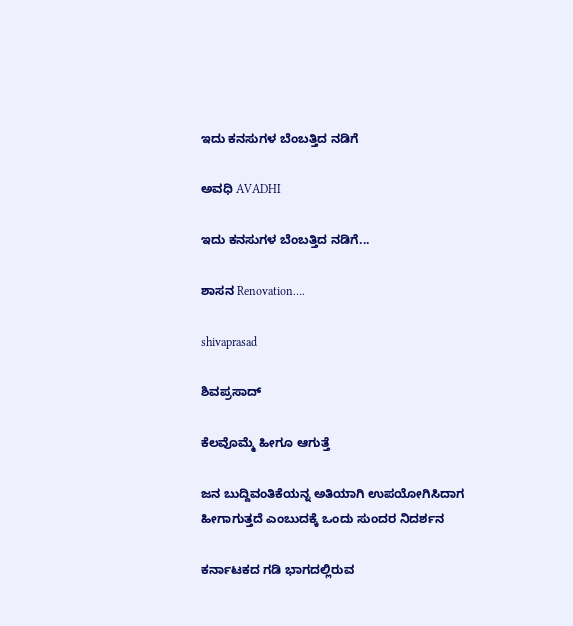ಇದು ಕನಸುಗಳ ಬೆಂಬತ್ತಿದ ನಡಿಗೆ‍

ಅವಧಿ AVADHI

ಇದು ಕನಸುಗಳ ಬೆಂಬತ್ತಿದ ನಡಿಗೆ...

ಶಾಸನ Renovation….

shivaprasad

ಶಿವಪ್ರಸಾದ್

ಕೆಲವೊಮ್ಮೆ ಹೀಗೂ ಆಗುತ್ತೆ

ಜನ ಬುದ್ದಿವಂತಿಕೆಯನ್ನ ಅತಿಯಾಗಿ ಉಪಯೋಗಿಸಿದಾಗ ಹೀಗಾಗುತ್ತದೆ ಎಂಬುದಕ್ಕೆ ಒಂದು ಸುಂದರ ನಿದರ್ಶನ

ಕರ್ನಾಟಕದ ಗಡಿ ಭಾಗದಲ್ಲಿರುವ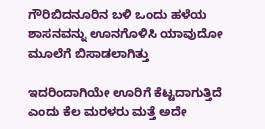ಗೌರಿಬಿದನೂರಿನ ಬಳಿ ಒಂದು ಹಳೆಯ ಶಾಸನವನ್ನು ಊನಗೊಳಿಸಿ ಯಾವುದೋ ಮೂಲೆಗೆ ಬಿಸಾಡಲಾಗಿತ್ತು

ಇದರಿಂದಾಗಿಯೇ ಊರಿಗೆ ಕೆಟ್ಟದಾಗುತ್ತಿದೆ ಎಂದು ಕೆಲ ಮರಳರು ಮತ್ತೆ ಅದೇ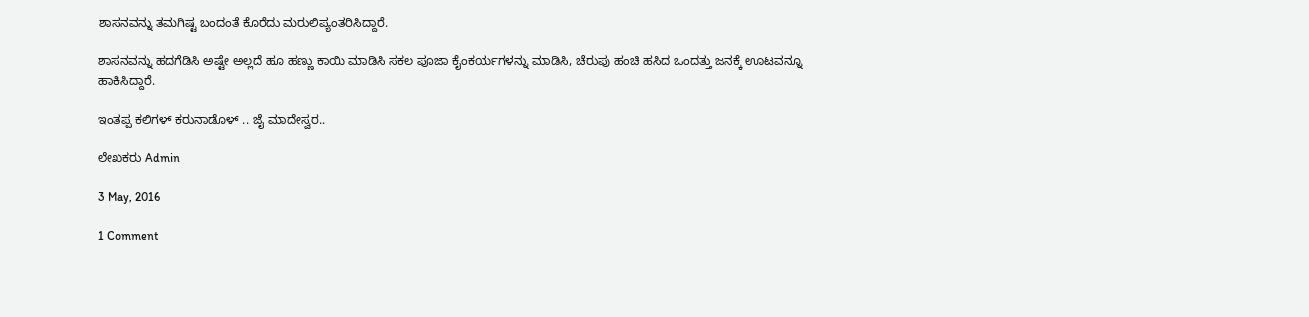ಶಾಸನವನ್ನು ತಮಗಿಷ್ಟ ಬಂದಂತೆ ಕೊರೆದು ಮರುಲಿಪ್ಯಂತರಿಸಿದ್ದಾರೆ.

ಶಾಸನವನ್ನು ಹದಗೆಡಿಸಿ ಅಷ್ಟೇ ಅಲ್ಲದೆ ಹೂ ಹಣ್ಣು ಕಾಯಿ ಮಾಡಿಸಿ ಸಕಲ ಪೂಜಾ ಕೈಂಕರ್ಯಗಳನ್ನು ಮಾಡಿಸಿ, ಚೆರುಪು ಹಂಚಿ ಹಸಿದ ಒಂದತ್ತು ಜನಕ್ಕೆ ಊಟವನ್ನೂ ಹಾಕಿಸಿದ್ದಾರೆ.

ಇಂತಪ್ಪ ಕಲಿಗಳ್ ಕರುನಾಡೊಳ್ .. ಜೈ ಮಾದೇಸ್ವರ..

ಲೇಖಕರು Admin

3 May, 2016

1 Comment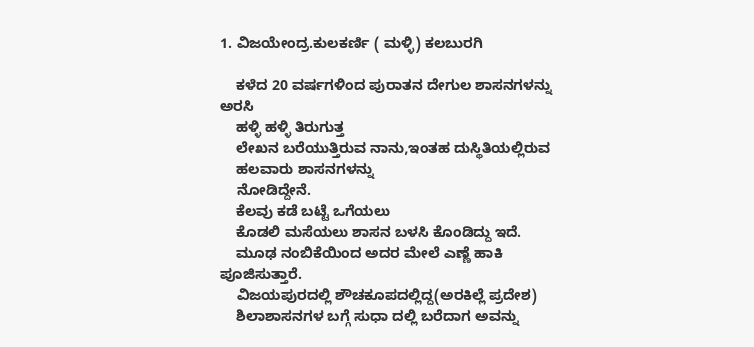1. ವಿಜಯೇಂದ್ರ.ಕುಲಕರ್ಣಿ ( ಮಳ್ಳಿ) ಕಲಬುರಗಿ

    ಕಳೆದ 20 ವರ್ಷಗಳಿಂದ ಪುರಾತನ ದೇಗುಲ ಶಾಸನಗಳನ್ನು ಅರಸಿ
    ಹಳ್ಳಿ ಹಳ್ಳಿ ತಿರುಗುತ್ತ
    ಲೇಖನ ಬರೆಯುತ್ತಿರುವ ನಾನು,ಇಂತಹ ದುಸ್ಥಿತಿಯಲ್ಲಿರುವ
    ಹಲವಾರು ಶಾಸನಗಳನ್ನು
    ನೋಡಿದ್ದೇನೆ.
    ಕೆಲವು ಕಡೆ ಬಟ್ಟೆ ಒಗೆಯಲು
    ಕೊಡಲಿ ಮಸೆಯಲು ಶಾಸನ ಬಳಸಿ ಕೊಂಡಿದ್ದು ಇದೆ.
    ಮೂಢ ನಂಬಿಕೆಯಿಂದ ಅದರ ಮೇಲೆ ಎಣ್ಣೆ ಹಾಕಿ ಪೂಜಿಸುತ್ತಾರೆ.
    ವಿಜಯಪುರದಲ್ಲಿ ಶೌಚಕೂಪದಲ್ಲಿದ್ದ(ಅರಕಿಲ್ಲೆ ಪ್ರದೇಶ)
    ಶಿಲಾಶಾಸನಗಳ ಬಗ್ಗೆ ಸುಧಾ ದಲ್ಲಿ ಬರೆದಾಗ ಅವನ್ನು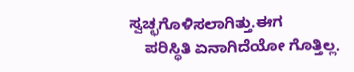ಸ್ವಚ್ಛಗೊಳಿಸಲಾಗಿತ್ತು.ಈಗ
    ಪರಿಸ್ಥಿತಿ ಏನಾಗಿದೆಯೋ ಗೊತ್ತಿಲ್ಲ.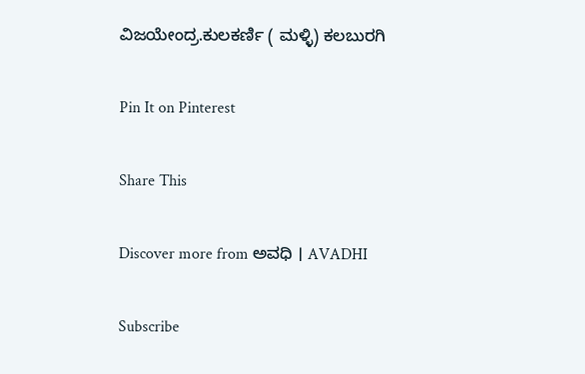ವಿಜಯೇಂದ್ರ.ಕುಲಕರ್ಣಿ ( ಮಳ್ಳಿ) ಕಲಬುರಗಿ

Pin It on Pinterest

Share This

Discover more from ಅವಧಿ । AVADHI

Subscribe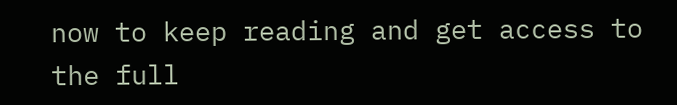now to keep reading and get access to the full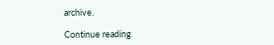archive.

Continue reading